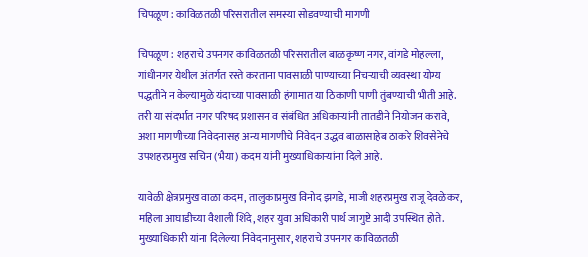चिपळूण : काविळतळी परिसरातील समस्या सोडवण्याची मागणी

चिपळूण : शहराचे उपनगर काविळतळी परिसरातील बाळकृष्ण नगर, वांगडे मोहल्ला, गांधीनगर येथील अंतर्गत रस्ते करताना पावसाळी पाण्याच्या निचऱ्याची व्यवस्था योग्य पद्धतीने न केल्यामुळे यंदाच्या पावसाळी हंगामात या ठिकाणी पाणी तुंबण्याची भीती आहे. तरी या संदर्भात नगर परिषद प्रशासन व संबंधित अधिकाऱ्यांनी तातडीने नियोजन करावे, अशा मागणीच्या निवेदनासह अन्य मागणीचे निवेदन उद्धव बाळासाहेब ठाकरे शिवसेनेचे उपशहरप्रमुख सचिन (भैया) कदम यांनी मुख्याधिकाऱ्यांना दिले आहे.

यावेळी क्षेत्रप्रमुख वाळा कदम, तालुकाप्रमुख विनोद झगडे, माजी शहरप्रमुख राजू देवळेकर, महिला आघाडीच्या वैशाली शिंदे, शहर युवा अधिकारी पार्थ जागुष्टे आदी उपस्थित होते. मुख्याधिकारी यांना दिलेल्या निवेदनानुसार, शहराचे उपनगर काविळतळी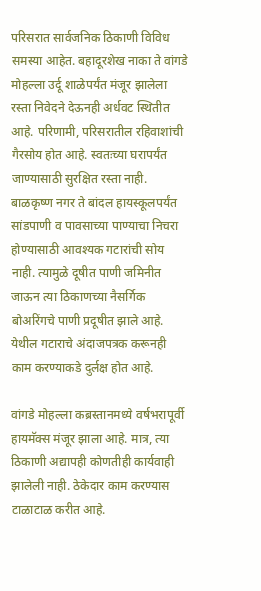परिसरात सार्वजनिक ठिकाणी विविध समस्या आहेत. बहादूरशेख नाका ते वांगडे मोहल्ला उर्दू शाळेपर्यंत मंजूर झालेला रस्ता निवेदने देऊनही अर्धवट स्थितीत आहे. परिणामी, परिसरातील रहिवाशांची गैरसोय होत आहे. स्वतःच्या घरापर्यंत जाण्यासाठी सुरक्षित रस्ता नाही. बाळकृष्ण नगर ते बांदल हायस्कूलपर्यंत सांडपाणी व पावसाच्या पाण्याचा निचरा होण्यासाठी आवश्यक गटारांची सोय नाही. त्यामुळे दूषीत पाणी जमिनीत जाऊन त्या ठिकाणच्या नैसर्गिक बोअरिंगचे पाणी प्रदूषीत झाले आहे. येथील गटाराचे अंदाजपत्रक करूनही काम करण्याकडे दुर्लक्ष होत आहे.

वांगडे मोहल्ला कब्रस्तानमध्ये वर्षभरापूर्वी हायमॅक्स मंजूर झाला आहे. मात्र, त्या ठिकाणी अद्यापही कोणतीही कार्यवाही झालेली नाही. ठेकेदार काम करण्यास टाळाटाळ करीत आहे.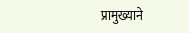प्रामुख्याने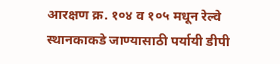आरक्षण क्र. १०४ व १०५ मधून रेल्वे स्थानकाकडे जाण्यासाठी पर्यायी डीपी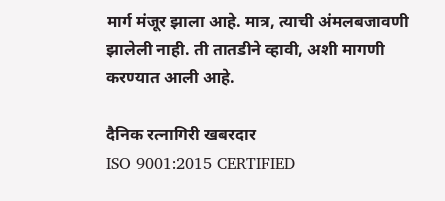मार्ग मंजूर झाला आहे. मात्र, त्याची अंमलबजावणी झालेली नाही. ती तातडीने व्हावी, अशी मागणी करण्यात आली आहे.

दैनिक रत्नागिरी खबरदार
ISO 9001:2015 CERTIFIED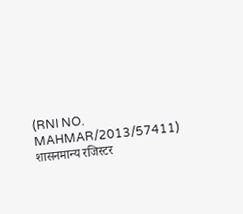(RNI NO. MAHMAR/2013/57411)
शासनमान्य रजिस्टर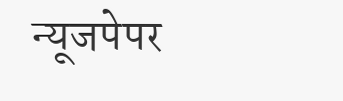न्यूजपेपर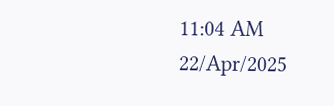11:04 AM 22/Apr/2025